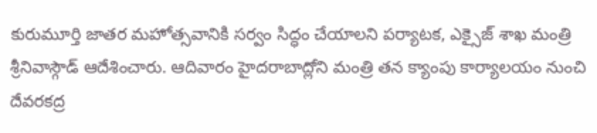కురుమూర్తి జాతర మహోత్సవానికి సర్వం సిద్ధం చేయాలని పర్యాటక, ఎక్సైజ్ శాఖ మంత్రి శ్రీనివాస్గౌడ్ ఆదేశించారు. ఆదివారం హైదరాబాద్లోని మంత్రి తన క్యాంపు కార్యాలయం నుంచి దేవరకద్ర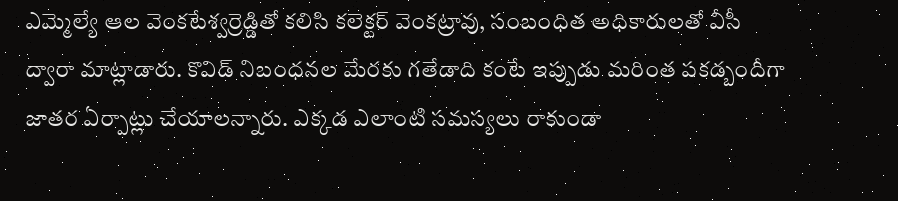ఎమ్మెల్యే ఆల వెంకటేశ్వర్రెడ్డితో కలిసి కలెక్టర్ వెంకట్రావు, సంబంధిత అధికారులతో వీసీ ద్వారా మాట్లాడారు. కొవిడ్ నిబంధనల మేరకు గతేడాది కంటే ఇప్పుడు మరింత పకడ్బందీగా జాతర ఏర్పాట్లు చేయాలన్నారు. ఎక్కడ ఎలాంటి సమస్యలు రాకుండా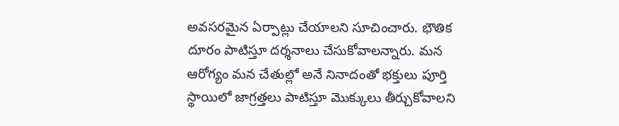అవసరమైన ఏర్పాట్లు చేయాలని సూచించారు. భౌతిక దూరం పాటిస్తూ దర్శనాలు చేసుకోవాలన్నారు. మన ఆరోగ్యం మన చేతుల్లో అనే నినాదంతో భక్తులు పూర్తి స్థాయిలో జాగ్రత్తలు పాటిస్తూ మొక్కులు తీర్చుకోవాలని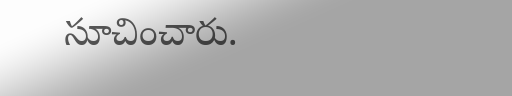సూచించారు.